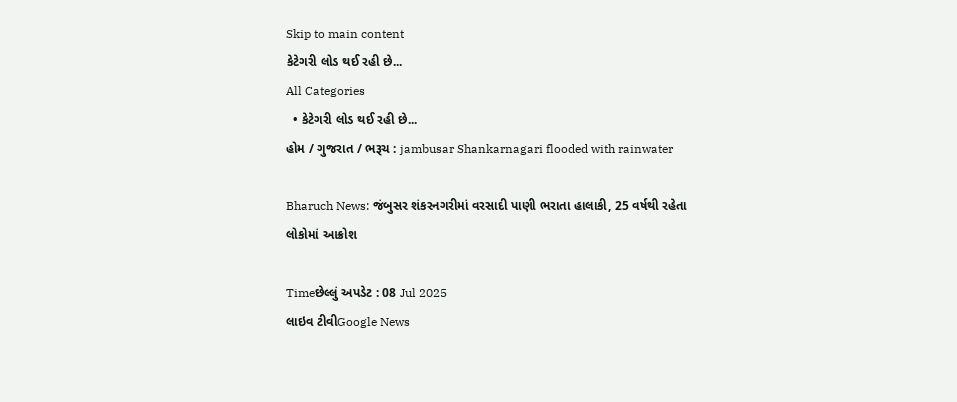Skip to main content
કેટેગરી લોડ થઈ રહી છે...
All Categories
  • કેટેગરી લોડ થઈ રહી છે...
હોમ / ગુજરાત / ભરૂચ : jambusar Shankarnagari flooded with rainwater

Bharuch News: જંબુસર શંકરનગરીમાં વરસાદી પાણી ભરાતા હાલાકી, 25 વર્ષથી રહેતા લોકોમાં આક્રોશ

Timeછેલ્લું અપડેટ : 08 Jul 2025
લાઇવ ટીવીGoogle News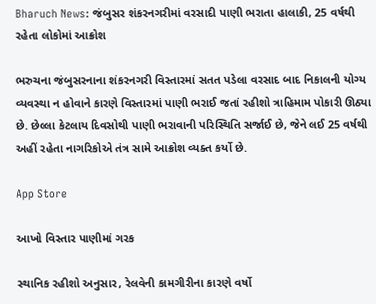Bharuch News: જંબુસર શંકરનગરીમાં વરસાદી પાણી ભરાતા હાલાકી, 25 વર્ષથી રહેતા લોકોમાં આક્રોશ

ભરુચના જંબુસરનાના શંકરનગરી વિસ્તારમાં સતત પડેલા વરસાદ બાદ નિકાલની યોગ્ય વ્યવસ્થા ન હોવાને કારણે વિસ્તારમાં પાણી ભરાઈ જતાં રહીશો ત્રાહિમામ પોકારી ઊઠ્યા છે. છેલ્લા કેટલાય દિવસોથી પાણી ભરાવાની પરિસ્થિતિ સર્જાઈ છે, જેને લઈ 25 વર્ષથી અહીં રહેતા નાગરિકોએ તંત્ર સામે આક્રોશ વ્યક્ત કર્યો છે.

App Store

આખો વિસ્તાર પાણીમાં ગરક

સ્થાનિક રહીશો અનુસાર, રેલવેની કામગીરીના કારણે વર્ષો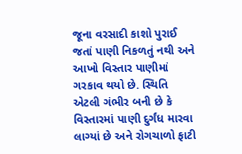જૂના વરસાદી કાશો પુરાઈ જતાં પાણી નિકળતું નથી અને આખો વિસ્તાર પાણીમાં ગરકાવ થયો છે. સ્થિતિ એટલી ગંભીર બની છે કે વિસ્તારમાં પાણી દુર્ગંધ મારવા લાગ્યાં છે અને રોગચાળો ફાટી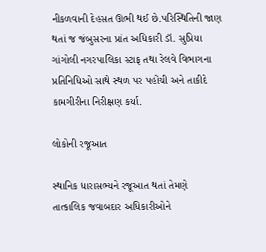નીકળવાની દેહસત ઊભી થઈ છે.પરિસ્થિતિની જાણ થતાં જ જંબુસરના પ્રાંત અધિકારી ડૉ. સુપ્રિયા ગાંગોલી નગરપાલિકા સ્ટાફ તથા રેલવે વિભાગના પ્રતિનિધિઓ સાથે સ્થળ પર પહોંચી અને તાકીદે કામગીરીના નિરીક્ષણ કર્યા.

લોકોની રજૂઆત

સ્થાનિક ધારાસભ્યને રજૂઆત થતાં તેમણે તાત્કાલિક જવાબદાર અધિકારીઓને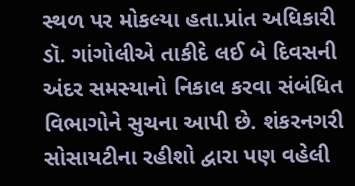સ્થળ પર મોકલ્યા હતા.પ્રાંત અધિકારી ડૉ. ગાંગોલીએ તાકીદે લઈ બે દિવસની અંદર સમસ્યાનો નિકાલ કરવા સંબંધિત વિભાગોને સુચના આપી છે. શંકરનગરી સોસાયટીના રહીશો દ્વારા પણ વહેલી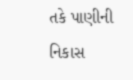તકે પાણીની નિકાસ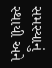સમસ્યાનું સ્થાયી અને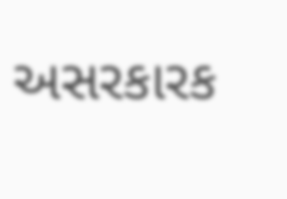અસરકારક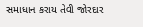સમાધાન કરાય તેવી જોરદાર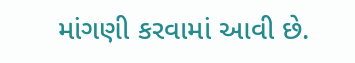માંગણી કરવામાં આવી છે.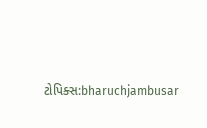ટોપિક્સ:bharuchjambusar